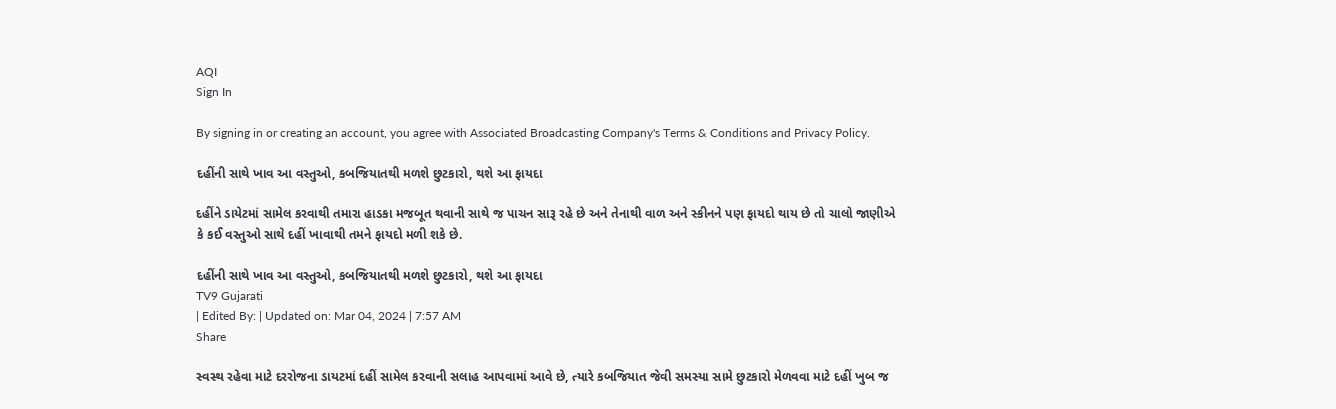AQI
Sign In

By signing in or creating an account, you agree with Associated Broadcasting Company's Terms & Conditions and Privacy Policy.

દહીંની સાથે ખાવ આ વસ્તુઓ, કબજિયાતથી મળશે છુટકારો, થશે આ ફાયદા

દહીંને ડાયેટમાં સામેલ કરવાથી તમારા હાડકા મજબૂત થવાની સાથે જ પાચન સારૂ રહે છે અને તેનાથી વાળ અને સ્કીનને પણ ફાયદો થાય છે તો ચાલો જાણીએ કે કઈ વસ્તુઓ સાથે દહીં ખાવાથી તમને ફાયદો મળી શકે છે.

દહીંની સાથે ખાવ આ વસ્તુઓ, કબજિયાતથી મળશે છુટકારો, થશે આ ફાયદા
TV9 Gujarati
| Edited By: | Updated on: Mar 04, 2024 | 7:57 AM
Share

સ્વસ્થ રહેવા માટે દરરોજના ડાયટમાં દહીં સામેલ કરવાની સલાહ આપવામાં આવે છે, ત્યારે કબજિયાત જેવી સમસ્યા સામે છુટકારો મેળવવા માટે દહીં ખુબ જ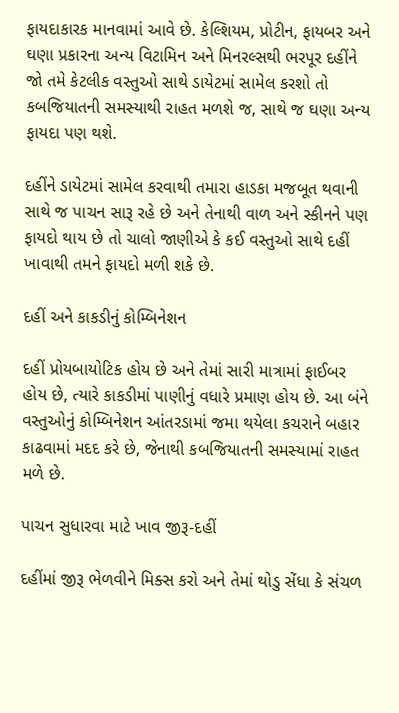ફાયદાકારક માનવામાં આવે છે. કેલ્શિયમ, પ્રોટીન, ફાયબર અને ઘણા પ્રકારના અન્ય વિટામિન અને મિનરલ્સથી ભરપૂર દહીંને જો તમે કેટલીક વસ્તુઓ સાથે ડાયેટમાં સામેલ કરશો તો કબજિયાતની સમસ્યાથી રાહત મળશે જ, સાથે જ ઘણા અન્ય ફાયદા પણ થશે.

દહીંને ડાયેટમાં સામેલ કરવાથી તમારા હાડકા મજબૂત થવાની સાથે જ પાચન સારૂ રહે છે અને તેનાથી વાળ અને સ્કીનને પણ ફાયદો થાય છે તો ચાલો જાણીએ કે કઈ વસ્તુઓ સાથે દહીં ખાવાથી તમને ફાયદો મળી શકે છે.

દહીં અને કાકડીનું કોમ્બિનેશન

દહીં પ્રોયબાયોટિક હોય છે અને તેમાં સારી માત્રામાં ફાઈબર હોય છે, ત્યારે કાકડીમાં પાણીનું વધારે પ્રમાણ હોય છે. આ બંને વસ્તુઓનું કોમ્બિનેશન આંતરડામાં જમા થયેલા કચરાને બહાર કાઢવામાં મદદ કરે છે, જેનાથી કબજિયાતની સમસ્યામાં રાહત મળે છે.

પાચન સુધારવા માટે ખાવ જીરૂ-દહીં

દહીંમાં જીરૂ ભેળવીને મિક્સ કરો અને તેમાં થોડુ સેંધા કે સંચળ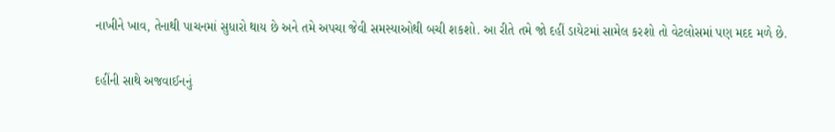નાખીને ખાવ, તેનાથી પાચનમાં સુધારો થાય છે અને તમે અપચા જેવી સમસ્યાઓથી બચી શકશો. આ રીતે તમે જો દહીં ડાયેટમાં સામેલ કરશો તો વેટલોસમાં પણ મદદ મળે છે.

દહીંની સાથે અજવાઈનનું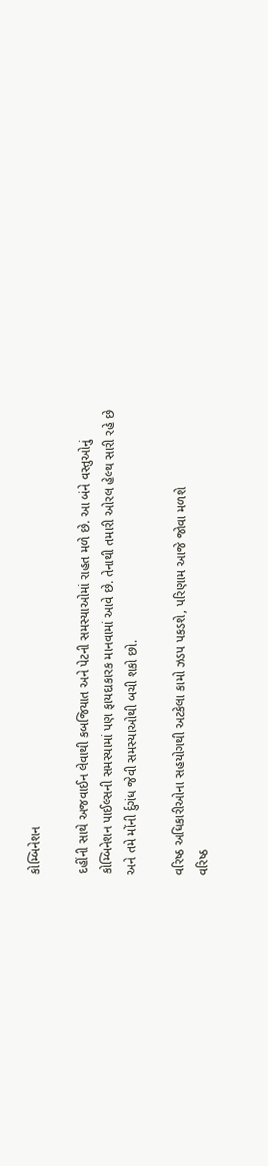કોમ્બિનેશન

દહીંની સાથે અજવાઈન લેવાથી કબજિયાત અને પેટની સમસ્યાઓમાં રાહત મળે છે. આ બંને વસ્તુઓનું કોમ્બિનેશન પાઈલ્સની સમસ્યામાં પણ ફાયદાકારક માનવામાં આવે છે. તેનાથી તમારી ઓરલ હેલ્થ સારી રહે છે અને તમે મોંની ર્દુગંધ જેવી સમસ્યાઓથી બચી શકો છો.

વરિષ્ઠ અધિકારીઓના સહયોગથી અટકેલા કામો ઝડપ પકડશે, પરિણામ આજે જોવા મળશે
વરિષ્ઠ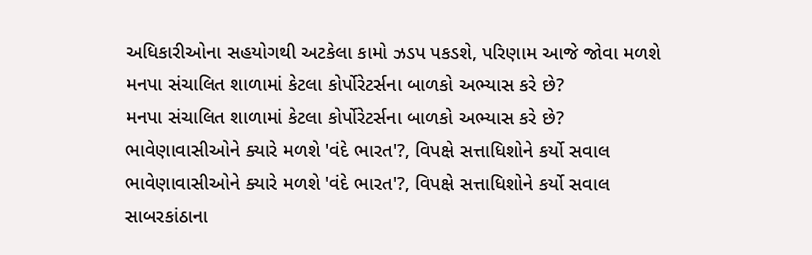અધિકારીઓના સહયોગથી અટકેલા કામો ઝડપ પકડશે, પરિણામ આજે જોવા મળશે
મનપા સંચાલિત શાળામાં કેટલા કોર્પોરેટર્સના બાળકો અભ્યાસ કરે છે?
મનપા સંચાલિત શાળામાં કેટલા કોર્પોરેટર્સના બાળકો અભ્યાસ કરે છે?
ભાવેણાવાસીઓને ક્યારે મળશે 'વંદે ભારત'?, વિપક્ષે સત્તાધિશોને કર્યો સવાલ
ભાવેણાવાસીઓને ક્યારે મળશે 'વંદે ભારત'?, વિપક્ષે સત્તાધિશોને કર્યો સવાલ
સાબરકાંઠાના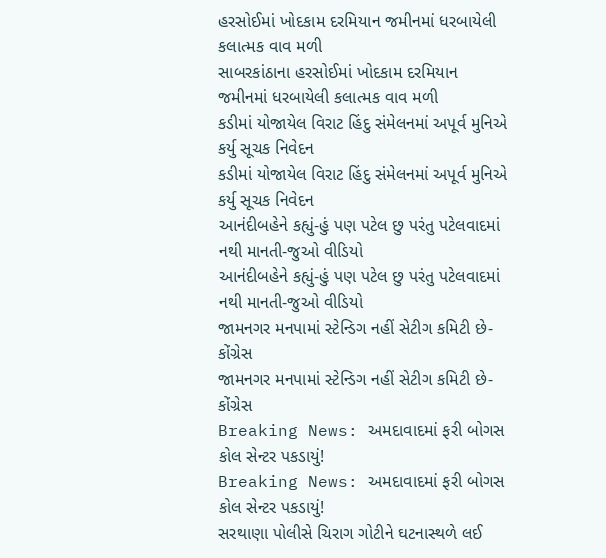હરસોઈમાં ખોદકામ દરમિયાન જમીનમાં ધરબાયેલી કલાત્મક વાવ મળી
સાબરકાંઠાના હરસોઈમાં ખોદકામ દરમિયાન જમીનમાં ધરબાયેલી કલાત્મક વાવ મળી
કડીમાં યોજાયેલ વિરાટ હિંદુ સંમેલનમાં અપૂર્વ મુનિએ કર્યુ સૂચક નિવેદન
કડીમાં યોજાયેલ વિરાટ હિંદુ સંમેલનમાં અપૂર્વ મુનિએ કર્યુ સૂચક નિવેદન
આનંદીબહેને કહ્યું-હું પણ પટેલ છુ પરંતુ પટેલવાદમાં નથી માનતી-જુઓ વીડિયો
આનંદીબહેને કહ્યું-હું પણ પટેલ છુ પરંતુ પટેલવાદમાં નથી માનતી-જુઓ વીડિયો
જામનગર મનપામાં સ્ટેન્ડિગ નહીં સેટીગ કમિટી છે-કોંગ્રેસ
જામનગર મનપામાં સ્ટેન્ડિગ નહીં સેટીગ કમિટી છે-કોંગ્રેસ
Breaking News: અમદાવાદમાં ફરી બોગસ કોલ સેન્ટર પકડાયું!
Breaking News: અમદાવાદમાં ફરી બોગસ કોલ સેન્ટર પકડાયું!
સરથાણા પોલીસે ચિરાગ ગોટીને ઘટનાસ્થળે લઈ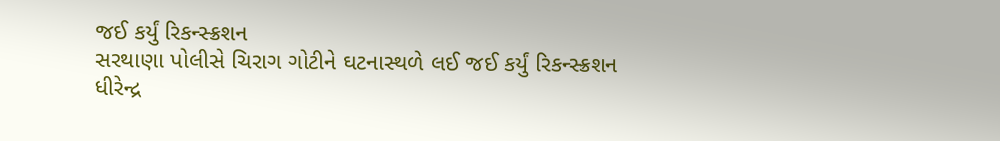જઈ કર્યું રિકન્સ્ક્રશન
સરથાણા પોલીસે ચિરાગ ગોટીને ઘટનાસ્થળે લઈ જઈ કર્યું રિકન્સ્ક્રશન
ધીરેન્દ્ર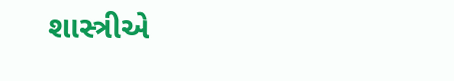શાસ્ત્રીએ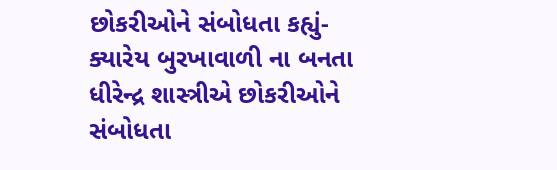છોકરીઓને સંબોધતા કહ્યું- ક્યારેય બુરખાવાળી ના બનતા
ધીરેન્દ્ર શાસ્ત્રીએ છોકરીઓને સંબોધતા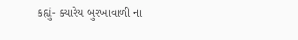કહ્યું- ક્યારેય બુરખાવાળી ના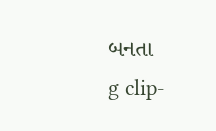બનતા
g clip-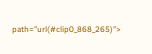path="url(#clip0_868_265)">